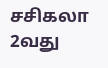சசிகலா 2வது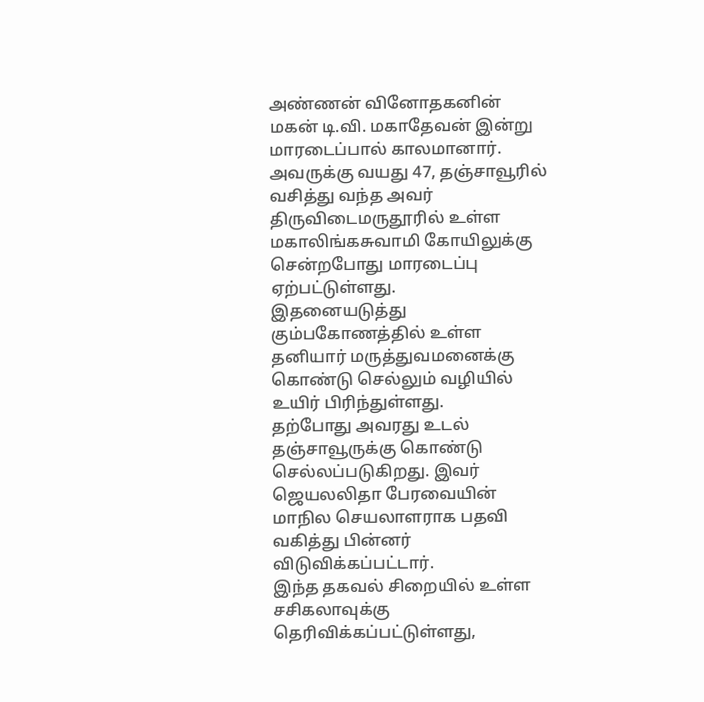அண்ணன் வினோதகனின் மகன் டி.வி. மகாதேவன் இன்று மாரடைப்பால் காலமானார்.
அவருக்கு வயது 47, தஞ்சாவூரில் வசித்து வந்த அவர் திருவிடைமருதூரில் உள்ள மகாலிங்கசுவாமி கோயிலுக்கு சென்றபோது மாரடைப்பு ஏற்பட்டுள்ளது.
இதனையடுத்து கும்பகோணத்தில் உள்ள தனியார் மருத்துவமனைக்கு கொண்டு செல்லும் வழியில் உயிர் பிரிந்துள்ளது.
தற்போது அவரது உடல் தஞ்சாவூருக்கு கொண்டு செல்லப்படுகிறது. இவர் ஜெயலலிதா பேரவையின் மாநில செயலாளராக பதவி வகித்து பின்னர் விடுவிக்கப்பட்டார்.
இந்த தகவல் சிறையில் உள்ள சசிகலாவுக்கு தெரிவிக்கப்பட்டுள்ளது,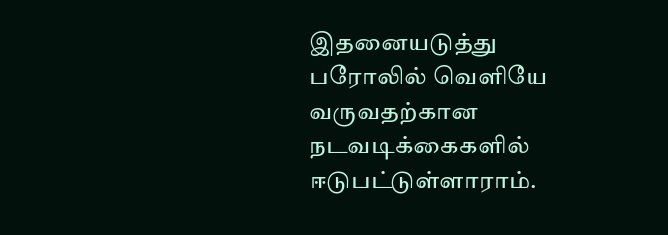இதனையடுத்து பரோலில் வெளியே வருவதற்கான நடவடிக்கைகளில் ஈடுபட்டுள்ளாராம்.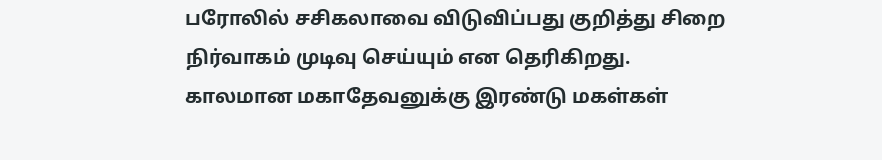பரோலில் சசிகலாவை விடுவிப்பது குறித்து சிறை நிர்வாகம் முடிவு செய்யும் என தெரிகிறது.
காலமான மகாதேவனுக்கு இரண்டு மகள்கள்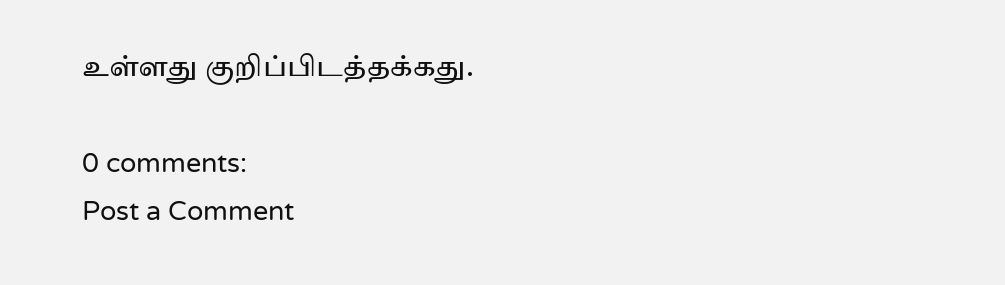உள்ளது குறிப்பிடத்தக்கது.

0 comments:
Post a Comment